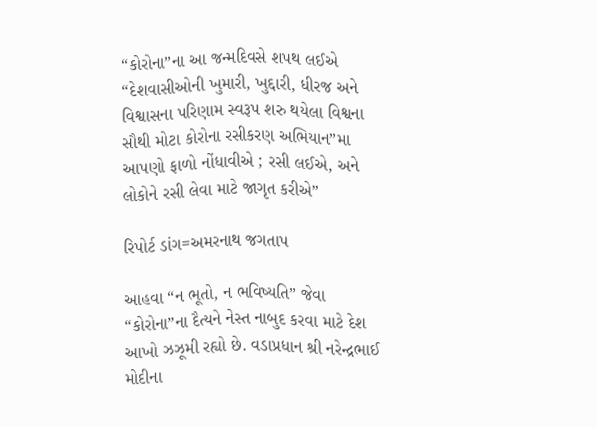“કોરોના”ના આ જન્મદિવસે શપથ લઈએ “દેશવાસીઓની ખુમારી, ખુદ્દારી, ધીરજ અને વિશ્વાસના પરિણામ સ્વરૂપ શરુ થયેલા વિશ્વના સૌથી મોટા કોરોના રસીકરણ અભિયાન”મા આપણો ફાળો નોંધાવીએ ; રસી લઈએ, અને લોકોને રસી લેવા માટે જાગૃત કરીએ”

રિપોર્ટ ડાંગ=અમરનાથ જગતાપ

આહવા “ન ભૂતો, ન ભવિષ્યતિ” જેવા “કોરોના”ના દૈત્યને નેસ્ત નાબુદ કરવા માટે દેશ આખો ઝઝૂમી રહ્યો છે. વડાપ્રધાન શ્રી નરેન્દ્રભાઈ મોદીના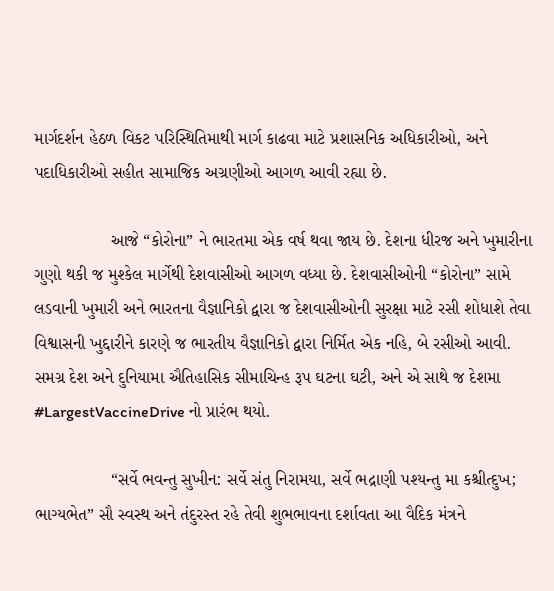માર્ગદર્શન હેઠળ વિકટ પરિસ્થિતિમાથી માર્ગ કાઢવા માટે પ્રશાસનિક અધિકારીઓ, અને પદાધિકારીઓ સહીત સામાજિક અગ્રણીઓ આગળ આવી રહ્યા છે.

                આજે “કોરોના” ને ભારતમા એક વર્ષ થવા જાય છે. દેશના ધીરજ અને ખુમારીના ગુણો થકી જ મુશ્કેલ માર્ગેથી દેશવાસીઓ આગળ વધ્યા છે. દેશવાસીઓની “કોરોના” સામે લડવાની ખુમારી અને ભારતના વૈજ્ઞાનિકો દ્વારા જ દેશવાસીઓની સુરક્ષા માટે રસી શોધાશે તેવા વિશ્વાસની ખુદ્દારીને કારણે જ ભારતીય વૈજ્ઞાનિકો દ્વારા નિર્મિત એક નહિ, બે રસીઓ આવી. સમગ્ર દેશ અને દુનિયામા ઐતિહાસિક સીમાચિન્હ રૂપ ઘટના ઘટી, અને એ સાથે જ દેશમા #LargestVaccineDrive નો પ્રારંભ થયો.

                “સર્વે ભવન્તુ સુખીન: સર્વે સંતુ નિરામયા, સર્વે ભદ્રાણી પશ્યન્તુ મા કશ્ચીત્દુખ; ભાગ્યભેત” સૌ સ્વસ્થ અને તંદુરસ્ત રહે તેવી શુભભાવના દર્શાવતા આ વૈદિક મંત્રને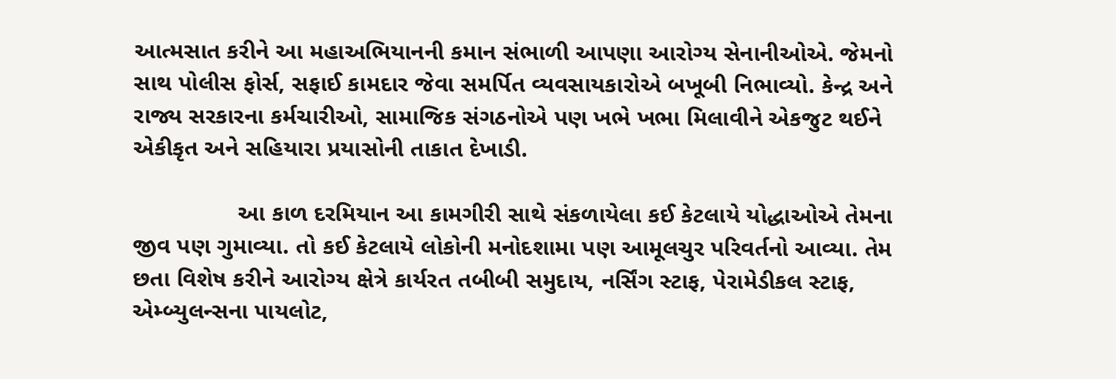આત્મસાત કરીને આ મહાઅભિયાનની કમાન સંભાળી આપણા આરોગ્ય સેનાનીઓએ. જેમનો સાથ પોલીસ ફોર્સ, સફાઈ કામદાર જેવા સમર્પિત વ્યવસાયકારોએ બખૂબી નિભાવ્યો. કેન્દ્ર અને રાજ્ય સરકારના કર્મચારીઓ, સામાજિક સંગઠનોએ પણ ખભે ખભા મિલાવીને એકજુટ થઈને એકીકૃત અને સહિયારા પ્રયાસોની તાકાત દેખાડી.

                આ કાળ દરમિયાન આ કામગીરી સાથે સંકળાયેલા કઈ કેટલાયે યોદ્ધાઓએ તેમના જીવ પણ ગુમાવ્યા. તો કઈ કેટલાયે લોકોની મનોદશામા પણ આમૂલચુર પરિવર્તનો આવ્યા. તેમ છતા વિશેષ કરીને આરોગ્ય ક્ષેત્રે કાર્યરત તબીબી સમુદાય, નર્સિંગ સ્ટાફ, પેરામેડીકલ સ્ટાફ, એમ્બ્યુલન્સના પાયલોટ,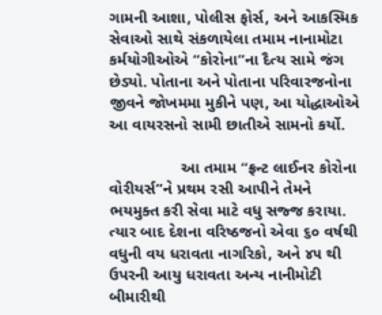ગામની આશા, પોલીસ ફોર્સ, અને આકસ્મિક સેવાઓ સાથે સંકળાયેલા તમામ નાનામોટા કર્મયોગીઓએ “કોરોના”ના દૈત્ય સામે જંગ છેડ્યો. પોતાના અને પોતાના પરિવારજનોના જીવને જોખમમા મુકીને પણ, આ યોદ્ધાઓએ આ વાયરસનો સામી છાતીએ સામનો કર્યો.

                આ તમામ “ફ્રન્ટ લાઈનર કોરોના વોરીયર્સ”ને પ્રથમ રસી આપીને તેમને ભયમુક્ત કરી સેવા માટે વધુ સજ્જ કરાયા. ત્યાર બાદ દેશના વરિષ્ઠજનો એવા ૬૦ વર્ષથી વધુની વય ધરાવતા નાગરિકો, અને ૪૫ થી ઉપરની આયુ ધરાવતા અન્ય નાનીમોટી બીમારીથી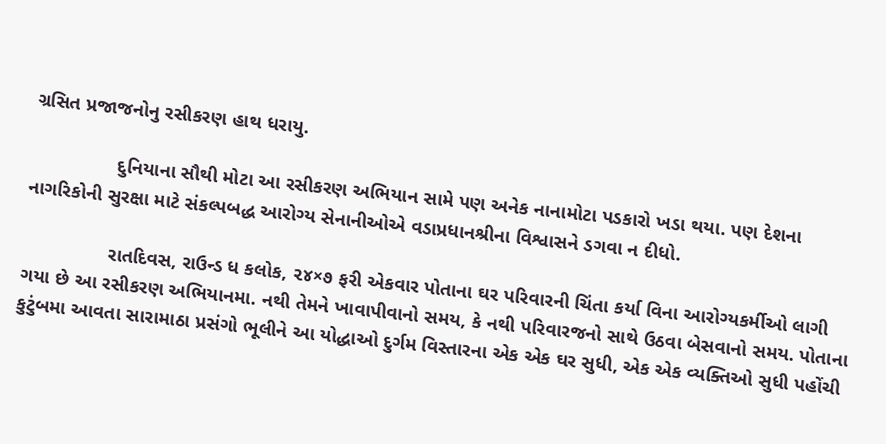ગ્રસિત પ્રજાજનોનુ રસીકરણ હાથ ધરાયુ.

                દુનિયાના સૌથી મોટા આ રસીકરણ અભિયાન સામે પણ અનેક નાનામોટા પડકારો ખડા થયા. પણ દેશના નાગરિકોની સુરક્ષા માટે સંકલ્પબદ્ધ આરોગ્ય સેનાનીઓએ વડાપ્રધાનશ્રીના વિશ્વાસને ડગવા ન દીધો.

                રાતદિવસ, રાઉન્ડ ધ કલોક, ૨૪×૭ ફરી એકવાર પોતાના ઘર પરિવારની ચિંતા કર્યા વિના આરોગ્યકર્મીઓ લાગી ગયા છે આ રસીકરણ અભિયાનમા. નથી તેમને ખાવાપીવાનો સમય, કે નથી પરિવારજનો સાથે ઉઠવા બેસવાનો સમય. પોતાના કુટુંબમા આવતા સારામાઠા પ્રસંગો ભૂલીને આ યોદ્ધાઓ દુર્ગમ વિસ્તારના એક એક ઘર સુધી, એક એક વ્યક્તિઓ સુધી પહોંચી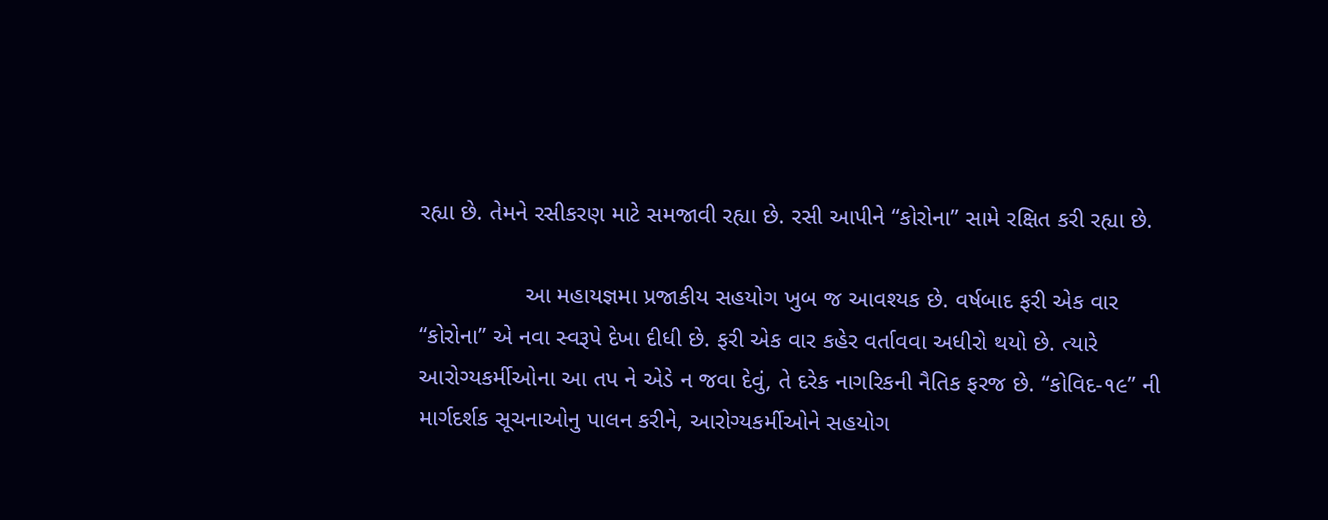રહ્યા છે. તેમને રસીકરણ માટે સમજાવી રહ્યા છે. રસી આપીને “કોરોના” સામે રક્ષિત કરી રહ્યા છે.

                આ મહાયજ્ઞમા પ્રજાકીય સહયોગ ખુબ જ આવશ્યક છે. વર્ષબાદ ફરી એક વાર “કોરોના” એ નવા સ્વરૂપે દેખા દીધી છે. ફરી એક વાર કહેર વર્તાવવા અધીરો થયો છે. ત્યારે આરોગ્યકર્મીઓના આ તપ ને એડે ન જવા દેવું, તે દરેક નાગરિકની નૈતિક ફરજ છે. “કોવિદ-૧૯” ની માર્ગદર્શક સૂચનાઓનુ પાલન કરીને, આરોગ્યકર્મીઓને સહયોગ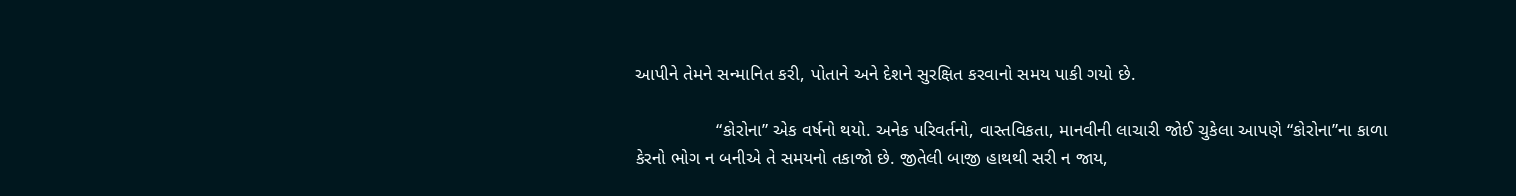આપીને તેમને સન્માનિત કરી, પોતાને અને દેશને સુરક્ષિત કરવાનો સમય પાકી ગયો છે.

                “કોરોના” એક વર્ષનો થયો. અનેક પરિવર્તનો, વાસ્તવિકતા, માનવીની લાચારી જોઈ ચુકેલા આપણે “કોરોના”ના કાળા કેરનો ભોગ ન બનીએ તે સમયનો તકાજો છે. જીતેલી બાજી હાથથી સરી ન જાય,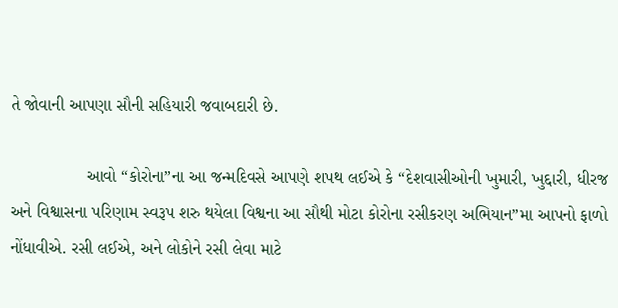તે જોવાની આપણા સૌની સહિયારી જવાબદારી છે.

                આવો “કોરોના”ના આ જન્મદિવસે આપણે શપથ લઈએ કે “દેશવાસીઓની ખુમારી, ખુદ્દારી, ધીરજ અને વિશ્વાસના પરિણામ સ્વરૂપ શરુ થયેલા વિશ્વના આ સૌથી મોટા કોરોના રસીકરણ અભિયાન”મા આપનો ફાળો નોંધાવીએ. રસી લઈએ, અને લોકોને રસી લેવા માટે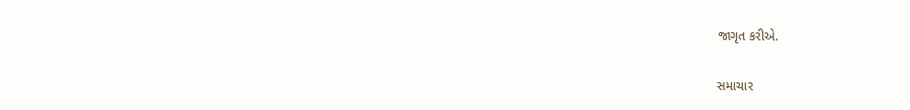જાગૃત કરીએ.

સમાચાર